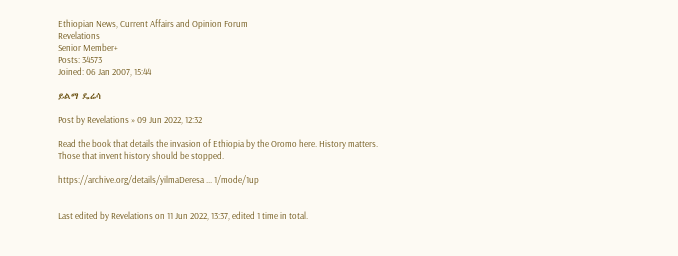Ethiopian News, Current Affairs and Opinion Forum
Revelations
Senior Member+
Posts: 34573
Joined: 06 Jan 2007, 15:44

ይልማ ዴሬሳ

Post by Revelations » 09 Jun 2022, 12:32

Read the book that details the invasion of Ethiopia by the Oromo here. History matters. Those that invent history should be stopped.

https://archive.org/details/yilmaDeresa ... 1/mode/1up


Last edited by Revelations on 11 Jun 2022, 13:37, edited 1 time in total.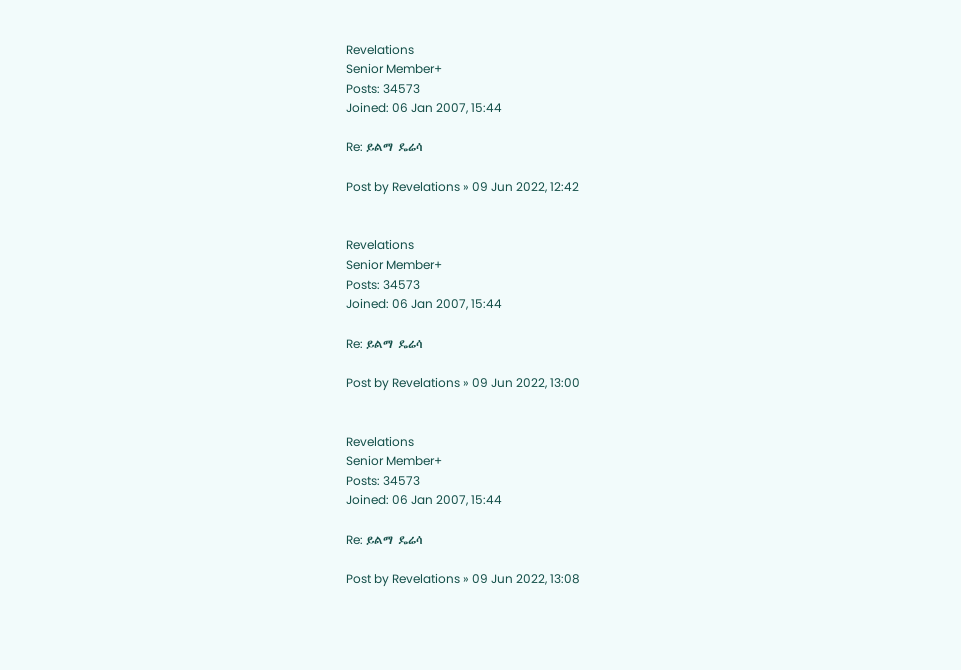Revelations
Senior Member+
Posts: 34573
Joined: 06 Jan 2007, 15:44

Re: ይልማ ዴሬሳ

Post by Revelations » 09 Jun 2022, 12:42


Revelations
Senior Member+
Posts: 34573
Joined: 06 Jan 2007, 15:44

Re: ይልማ ዴሬሳ

Post by Revelations » 09 Jun 2022, 13:00


Revelations
Senior Member+
Posts: 34573
Joined: 06 Jan 2007, 15:44

Re: ይልማ ዴሬሳ

Post by Revelations » 09 Jun 2022, 13:08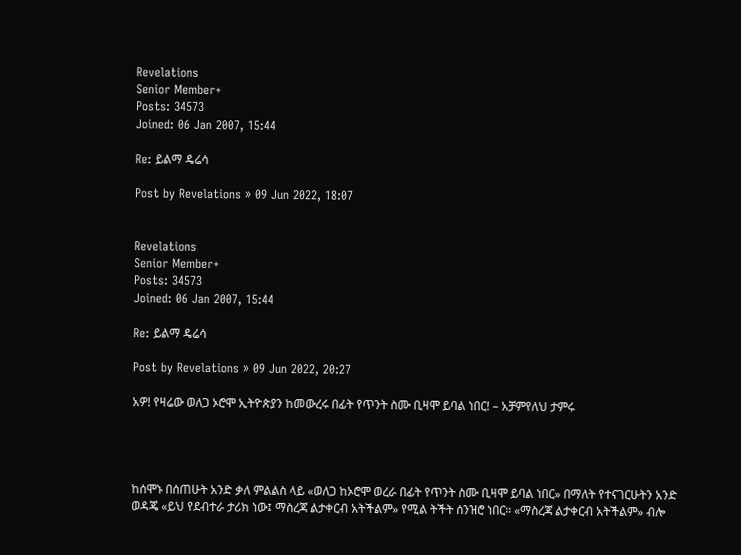Revelations
Senior Member+
Posts: 34573
Joined: 06 Jan 2007, 15:44

Re: ይልማ ዴሬሳ

Post by Revelations » 09 Jun 2022, 18:07


Revelations
Senior Member+
Posts: 34573
Joined: 06 Jan 2007, 15:44

Re: ይልማ ዴሬሳ

Post by Revelations » 09 Jun 2022, 20:27

አዎ! የዛሬው ወለጋ ኦሮሞ ኢትዮጵያን ከመውረሩ በፊት የጥንት ስሙ ቢዛሞ ይባል ነበር! – አቻምየለህ ታምሩ




ከሰሞኑ በሰጠሁት አንድ ቃለ ምልልስ ላይ «ወለጋ ከኦሮሞ ወረራ በፊት የጥንት ስሙ ቢዛሞ ይባል ነበር» በማለት የተናገርሁትን አንድ ወዳጄ «ይህ የደብተራ ታሪክ ነው፤ ማስረጃ ልታቀርብ አትችልም» የሚል ትችት ሰንዝሮ ነበር። «ማስረጃ ልታቀርብ አትችልም» ብሎ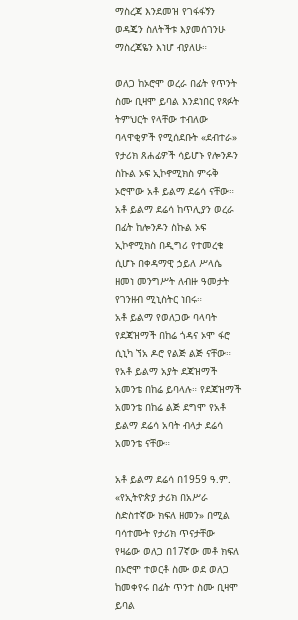ማስረጃ እንደመዝ የገፋፋኝን ወዳጄን ስለትችቱ እያመሰገንሁ ማስረጃዬን እነሆ ብያለሁ።

ወለጋ ከኦሮሞ ወረራ በፊት የጥንት ስሙ ቢዛሞ ይባል እንደነበር የጻፉት ትምህርት የላቸው ተብለው ባላዋቂዎች የሚሰደቡት «ደብተራ» የታሪክ ጸሐፊዎች ሳይሆኑ የሎንዶን ስኩል ኦፍ ኢኮኖሚክስ ምሩቅ ኦሮሞው አቶ ይልማ ደሬሳ ናቸው። አቶ ይልማ ደሬሳ ከጥሊያን ወረራ በፊት ከሎንዶን ስኩል ኦፍ ኢኮኖሚክስ በዲግሪ የተመረቁ ሲሆኑ በቀዳማዊ ኃይለ ሥላሴ ዘመነ መንግሥት ለብዙ ዓመታት የገንዘብ ሚኒስትር ነበሩ።
አቶ ይልማ የወለጋው ባላባት የደጃዝማች በከሬ ጎዳና ኦሞ ፋሮ ሲኒካ ኘአ ዶሮ የልጅ ልጅ ናቸው። የአቶ ይልማ አያት ደጃዝማች አመንቴ በከሬ ይባላሉ። የደጃዝማች አመንቴ በከሬ ልጅ ደግሞ የአቶ ይልማ ደሬሳ አባት ብላታ ደሬሳ አመንቴ ናቸው።

አቶ ይልማ ደሬሳ በ1959 ዓ.ም. «የኢትዮጵያ ታሪክ በአሥራ ስድስተኛው ክፍለ ዘመን» በሚል ባሳተሙት የታሪክ ጥናታቸው የዛሬው ወለጋ በ17ኛው መቶ ክፍለ በኦሮሞ ተወርቶ ስሙ ወደ ወለጋ ከመቀየሩ በፊት ጥንተ ስሙ ቢዛሞ ይባል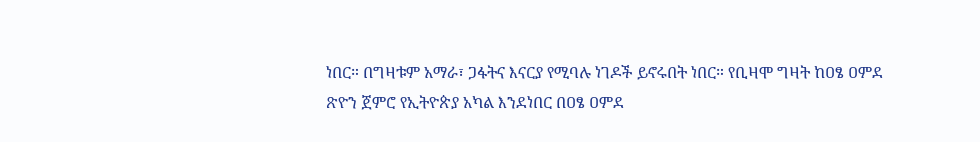ነበር። በግዛቱም አማራ፣ ጋፋትና እናርያ የሚባሉ ነገዶች ይኖሩበት ነበር። የቢዛሞ ግዛት ከዐፄ ዐምደ ጽዮን ጀምሮ የኢትዮጵያ አካል እንደነበር በዐፄ ዐምደ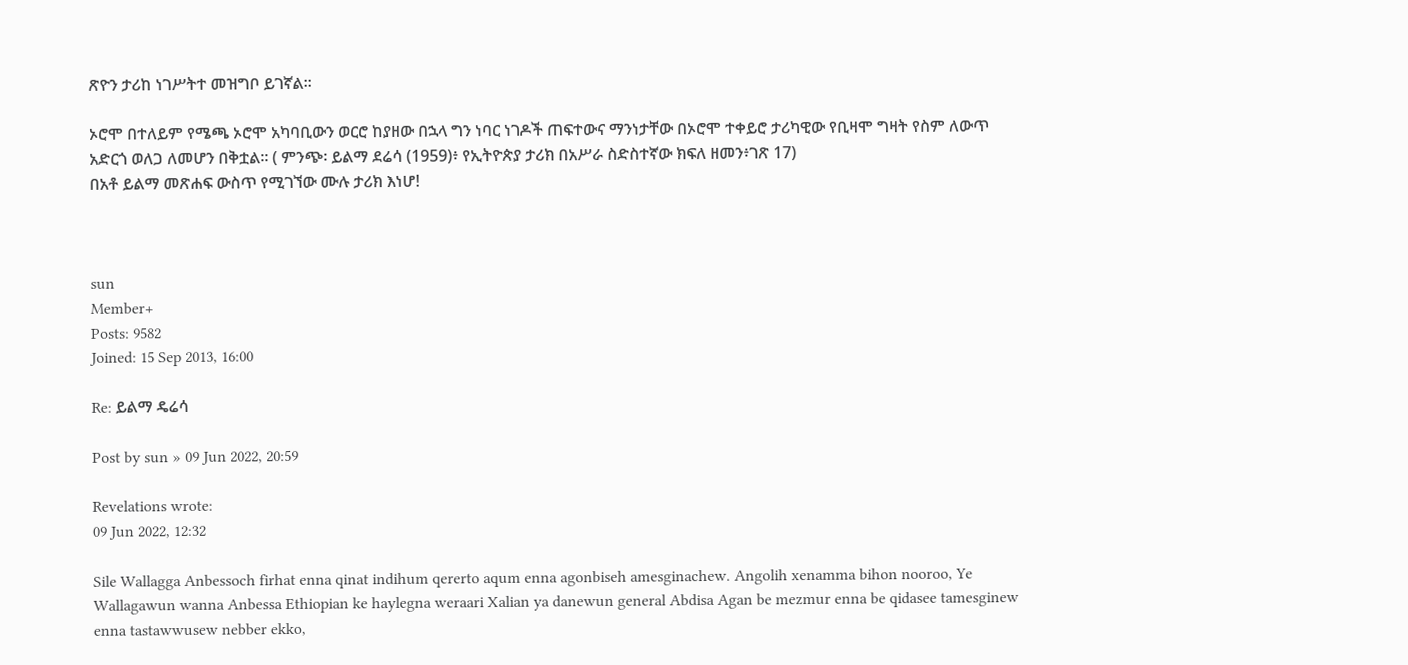ጽዮን ታሪከ ነገሥትተ መዝግቦ ይገኛል።

ኦሮሞ በተለይም የሜጫ ኦሮሞ አካባቢውን ወርሮ ከያዘው በኋላ ግን ነባር ነገዶች ጠፍተውና ማንነታቸው በኦሮሞ ተቀይሮ ታሪካዊው የቢዛሞ ግዛት የስም ለውጥ አድርጎ ወለጋ ለመሆን በቅቷል። ( ምንጭ፡ ይልማ ደሬሳ (1959)፥ የኢትዮጵያ ታሪክ በአሥራ ስድስተኛው ክፍለ ዘመን፥ገጽ 17)
በአቶ ይልማ መጽሐፍ ውስጥ የሚገኘው ሙሉ ታሪክ እነሆ!



sun
Member+
Posts: 9582
Joined: 15 Sep 2013, 16:00

Re: ይልማ ዴሬሳ

Post by sun » 09 Jun 2022, 20:59

Revelations wrote:
09 Jun 2022, 12:32

Sile Wallagga Anbessoch firhat enna qinat indihum qererto aqum enna agonbiseh amesginachew. Angolih xenamma bihon nooroo, Ye Wallagawun wanna Anbessa Ethiopian ke haylegna weraari Xalian ya danewun general Abdisa Agan be mezmur enna be qidasee tamesginew enna tastawwusew nebber ekko,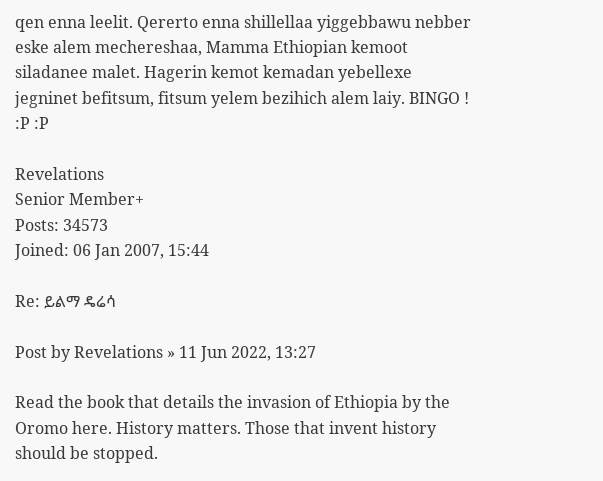qen enna leelit. Qererto enna shillellaa yiggebbawu nebber eske alem mechereshaa, Mamma Ethiopian kemoot siladanee malet. Hagerin kemot kemadan yebellexe jegninet befitsum, fitsum yelem bezihich alem laiy. BINGO ! :P :P

Revelations
Senior Member+
Posts: 34573
Joined: 06 Jan 2007, 15:44

Re: ይልማ ዴሬሳ

Post by Revelations » 11 Jun 2022, 13:27

Read the book that details the invasion of Ethiopia by the Oromo here. History matters. Those that invent history should be stopped.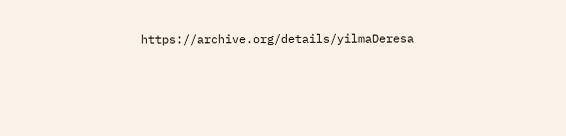https://archive.org/details/yilmaDeresa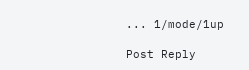... 1/mode/1up

Post Reply